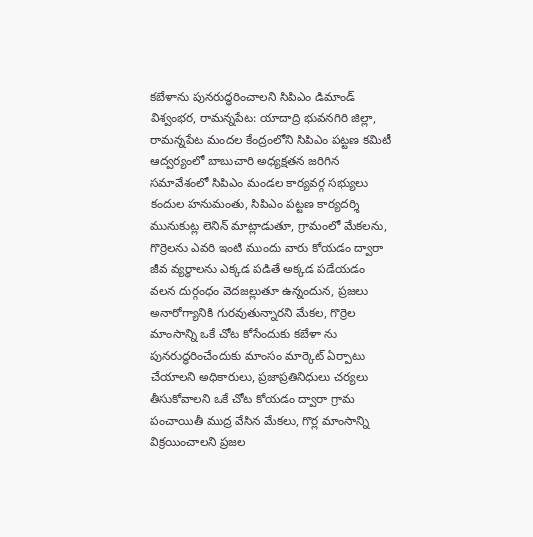కబేళాను పునరుద్ధరించాలని సిపిఎం డిమాండ్
విశ్వంభర, రామన్నపేట: యాదాద్రి భువనగిరి జిల్లా, రామన్నపేట మందల కేంద్రంలోని సిపిఎం పట్టణ కమిటీ ఆద్వర్యంలో బాబుచారి అధ్యక్షతన జరిగిన సమావేశంలో సిపిఎం మండల కార్యవర్గ సభ్యులు కందుల హనుమంతు, సిపిఎం పట్టణ కార్యదర్శి మునుకుట్ల లెనిన్ మాట్లాడుతూ, గ్రామంలో మేకలను, గొర్రెలను ఎవరి ఇంటి ముందు వారు కోయడం ద్వారా జీవ వ్యర్ధాలను ఎక్కడ పడితే అక్కడ పడేయడం వలన దుర్గంధం వెదజల్లుతూ ఉన్నందున, ప్రజలు అనారోగ్యానికి గురవుతున్నారని మేకల, గొర్రెల మాంసాన్ని ఒకే చోట కోసేందుకు కబేళా ను పునరుద్ధరించేందుకు మాంసం మార్కెట్ ఏర్పాటు చేయాలని అధికారులు, ప్రజాప్రతినిధులు చర్యలు తీసుకోవాలని ఒకే చోట కోయడం ద్వారా గ్రామ పంచాయితీ ముద్ర వేసిన మేకలు, గొర్ల మాంసాన్ని విక్రయించాలని ప్రజల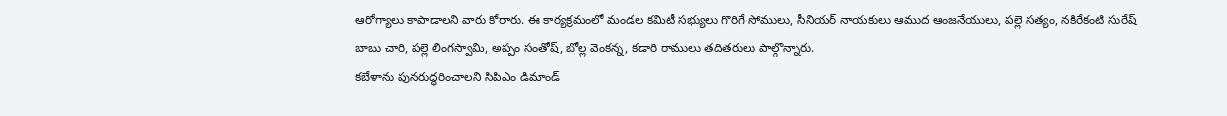ఆరోగ్యాలు కాపాడాలని వారు కోరారు. ఈ కార్యక్రమంలో మండల కమిటీ సభ్యులు గొరిగే సోములు, సీనియర్ నాయకులు ఆముద ఆంజనేయులు, పల్లె సత్యం, నకిరేకంటి సురేష్ బాబు చారి, పల్లె లింగస్వామి, అప్పం సంతోష్, బోల్ల వెంకన్న, కడారి రాములు తదితరులు పాల్గొన్నారు.
కబేళాను పునరుద్ధరించాలని సిపిఎం డిమాండ్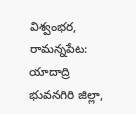విశ్వంభర, రామన్నపేట: యాదాద్రి భువనగిరి జిల్లా,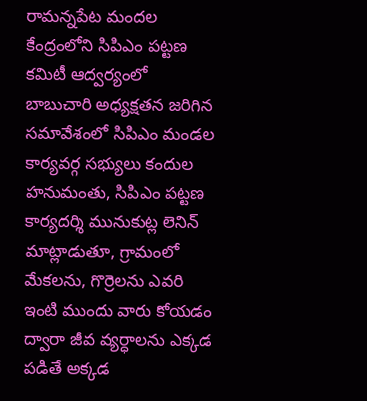రామన్నపేట మందల కేంద్రంలోని సిపిఎం పట్టణ కమిటీ ఆద్వర్యంలో బాబుచారి అధ్యక్షతన జరిగిన సమావేశంలో సిపిఎం మండల కార్యవర్గ సభ్యులు కందుల హనుమంతు, సిపిఎం పట్టణ కార్యదర్శి మునుకుట్ల లెనిన్ మాట్లాడుతూ, గ్రామంలో మేకలను, గొర్రెలను ఎవరి ఇంటి ముందు వారు కోయడం ద్వారా జీవ వ్యర్ధాలను ఎక్కడ పడితే అక్కడ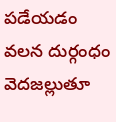పడేయడం వలన దుర్గంధం వెదజల్లుతూ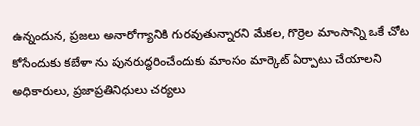ఉన్నందున, ప్రజలు అనారోగ్యానికి గురవుతున్నారని మేకల, గొర్రెల మాంసాన్ని ఒకే చోట కోసేందుకు కబేళా ను పునరుద్ధరించేందుకు మాంసం మార్కెట్ ఏర్పాటు చేయాలని అధికారులు, ప్రజాప్రతినిధులు చర్యలు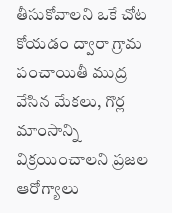తీసుకోవాలని ఒకే చోట కోయడం ద్వారా గ్రామ పంచాయితీ ముద్ర వేసిన మేకలు, గొర్ల మాంసాన్ని విక్రయించాలని ప్రజల ఆరోగ్యాలు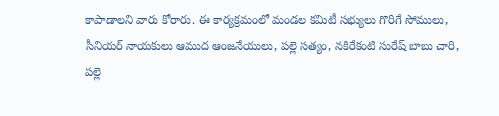కాపాడాలని వారు కోరారు. ఈ కార్యక్రమంలో మండల కమిటీ సభ్యులు గొరిగే సోములు, సీనియర్ నాయకులు ఆముద ఆంజనేయులు, పల్లె సత్యం, నకిరేకంటి సురేష్ బాబు చారి, పల్లె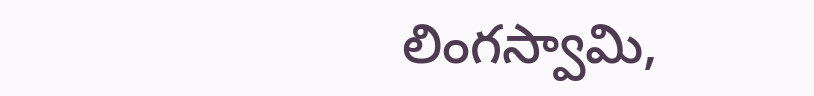లింగస్వామి,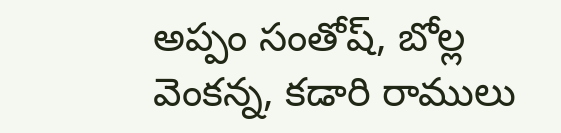అప్పం సంతోష్, బోల్ల వెంకన్న, కడారి రాములు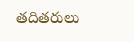తదితరులు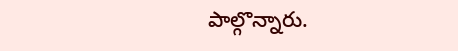పాల్గొన్నారు.